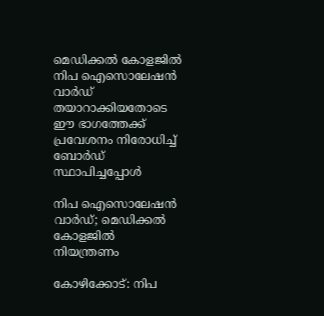മെഡിക്കൽ കോളജിൽ നിപ ഐസൊലേഷൻ വാർഡ് തയാറാക്കിയതോടെ ഈ ഭാഗത്തേക്ക് പ്രവേശനം നിരോധിച്ച് ബോർഡ് സ്ഥാപിച്ചപ്പോൾ

നിപ ഐസൊലേഷൻ വാർഡ്; മെഡിക്കൽ കോളജിൽ നിയന്ത്രണം

കോഴിക്കോട്: നിപ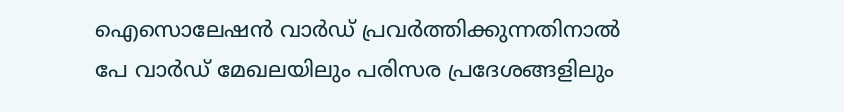ഐസൊലേഷൻ വാർഡ് പ്രവർത്തിക്കുന്നതിനാൽ പേ വാർഡ് മേഖലയിലും പരിസര പ്രദേശങ്ങളിലും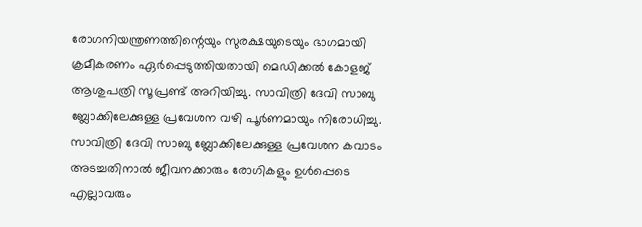രോഗനിയന്ത്രണത്തിന്റെയും സുരക്ഷയുടെയും ഭാഗമായി ക്രമീകരണം ഏർപ്പെടുത്തിയതായി മെഡിക്കൽ കോളജ് ആശുപത്രി സൂപ്രണ്ട് അറിയിച്ചു. സാവിത്രി ദേവി സാബു ബ്ലോക്കിലേക്കുള്ള പ്രവേശന വഴി പൂർണമായും നിരോധിച്ചു. സാവിത്രി ദേവി സാബു ബ്ലോക്കിലേക്കുള്ള പ്രവേശന കവാടം അടച്ചതിനാൽ ജീവനക്കാരും രോഗികളും ഉൾപ്പെടെ എല്ലാവരും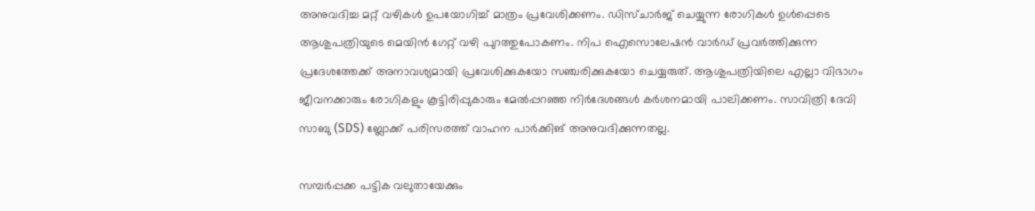അനുവദിച്ച മറ്റ് വഴികൾ ഉപയോഗിച്ച് മാത്രം പ്രവേശിക്കണം. ഡിസ്ചാർജ് ചെയ്യുന്ന രോഗികൾ ഉൾപ്പെടെ ആശുപത്രിയുടെ മെയിൻ ഗേറ്റ് വഴി പുറത്തുപോകണം. നിപ ഐസൊലേഷൻ വാർഡ് പ്രവർത്തിക്കുന്ന പ്രദേശത്തേക്ക് അനാവശ്യമായി പ്രവേശിക്കുകയോ സഞ്ചരിക്കുകയോ ചെയ്യരുത്. ആശുപത്രിയിലെ എല്ലാ വിഭാഗം ജീവനക്കാരും രോഗികളും കൂട്ടിരിപ്പുകാരും മേൽപ്പറഞ്ഞ നിർദേശങ്ങൾ കർശനമായി പാലിക്കണം. സാവിത്രി ദേവി സാബു (SDS) ബ്ലോക്ക് പരിസരത്ത് വാഹന പാർക്കിങ് അനുവദിക്കുന്നതല്ല.

സമ്പർപ്പക്ക പട്ടിക വലുതായേക്കും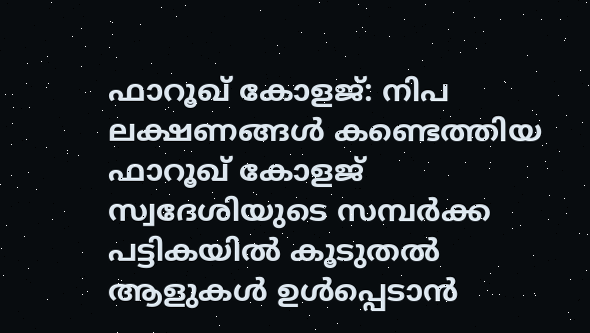ഫാറൂഖ് കോളജ്: നിപ ലക്ഷണങ്ങൾ കണ്ടെത്തിയ ഫാറൂഖ് കോളജ് സ്വദേശിയുടെ സമ്പർക്ക പട്ടികയിൽ കൂടുതൽ ആളുകൾ ഉൾപ്പെടാൻ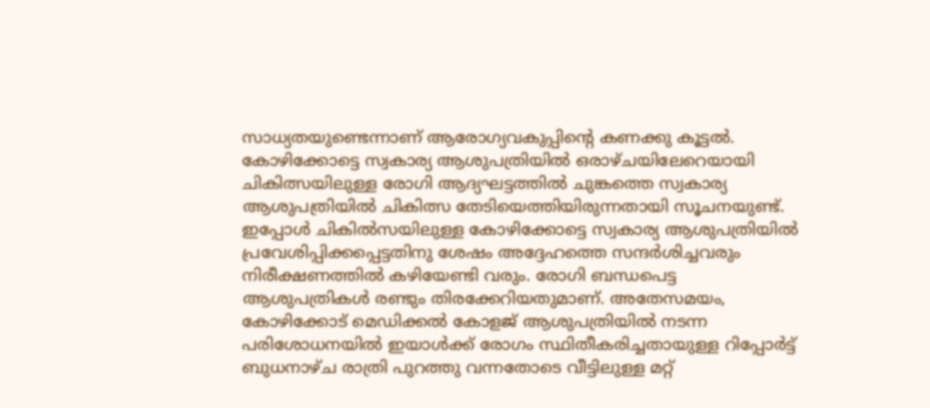സാധ്യതയുണ്ടെന്നാണ് ആരോഗ്യവകുപ്പിന്റെ കണക്കു കൂട്ടൽ. കോഴിക്കോട്ടെ സ്വകാര്യ ആശുപത്രിയിൽ ഒരാഴ്ചയിലേറെയായി ചികിത്സയിലുള്ള രോഗി ആദ്യഘട്ടത്തിൽ ചുങ്കത്തെ സ്വകാര്യ ആശുപത്രിയിൽ ചികിത്സ തേടിയെത്തിയിരുന്നതായി സൂചനയുണ്ട്. ഇപ്പോൾ ചികിൽസയിലുള്ള കോഴിക്കോട്ടെ സ്വകാര്യ ആശുപത്രിയിൽ പ്രവേശിപ്പിക്കപ്പെട്ടതിനു ശേഷം അദ്ദേഹത്തെ സന്ദർശിച്ചവരും നിരീക്ഷണത്തിൽ കഴിയേണ്ടി വരും. രോഗി ബന്ധപെട്ട ആശുപത്രികൾ രണ്ടും തിരക്കേറിയതുമാണ്. അതേസമയം, കോഴിക്കോട് മെഡിക്കൽ കോളജ് ആശുപത്രിയിൽ നടന്ന പരിശോധനയിൽ ഇയാൾക്ക് രോഗം സ്ഥിതീകരിച്ചതായുള്ള റിപ്പോർട്ട് ബുധനാഴ്ച രാത്രി പുറത്തു വന്നതോടെ വീട്ടിലുള്ള മറ്റ്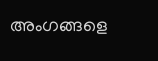അംഗങ്ങളെ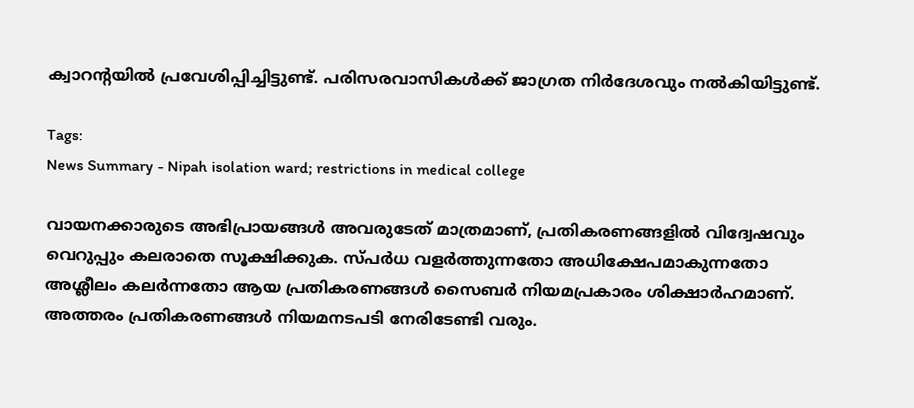ക്വാറന്റയിൽ പ്രവേശിപ്പിച്ചിട്ടുണ്ട്. പരിസരവാസികൾക്ക് ജാഗ്രത നിർദേശവും നൽകിയിട്ടുണ്ട്.

Tags:
News Summary - Nipah isolation ward; restrictions in medical college

വായനക്കാരുടെ അഭിപ്രായങ്ങള്‍ അവരുടേത് മാത്രമാണ്, പ്രതികരണങ്ങളിൽ വിദ്വേഷവും വെറുപ്പും കലരാതെ സൂക്ഷിക്കുക. സ്പർധ വളർത്തുന്നതോ അധിക്ഷേപമാകുന്നതോ അശ്ലീലം കലർന്നതോ ആയ പ്രതികരണങ്ങൾ സൈബർ നിയമപ്രകാരം ശിക്ഷാർഹമാണ്. അത്തരം പ്രതികരണങ്ങൾ നിയമനടപടി നേരിടേണ്ടി വരും.